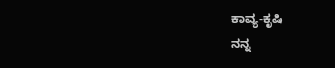ಕಾವ್ಯ-ಕೃಷಿ
ನನ್ನ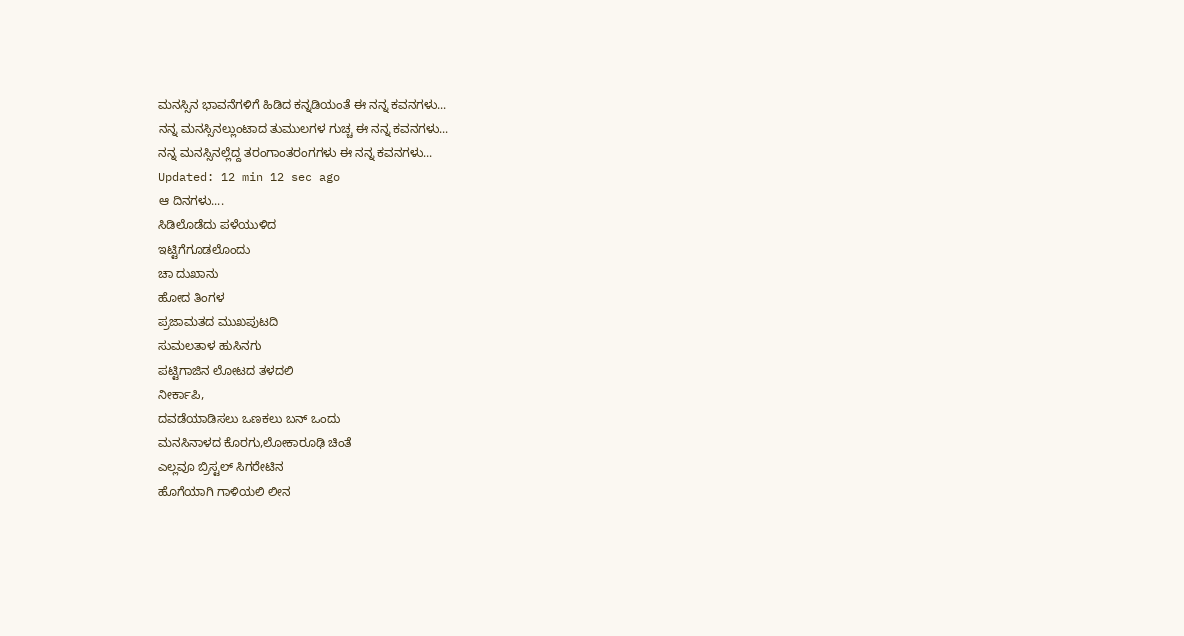ಮನಸ್ಸಿನ ಭಾವನೆಗಳಿಗೆ ಹಿಡಿದ ಕನ್ನಡಿಯಂತೆ ಈ ನನ್ನ ಕವನಗಳು...
ನನ್ನ ಮನಸ್ಸಿನಲ್ಲುಂಟಾದ ತುಮುಲಗಳ ಗುಚ್ಚ ಈ ನನ್ನ ಕವನಗಳು...
ನನ್ನ ಮನಸ್ಸಿನಲ್ಲೆದ್ದ ತರಂಗಾಂತರಂಗಗಳು ಈ ನನ್ನ ಕವನಗಳು...
Updated: 12 min 12 sec ago
ಆ ದಿನಗಳು....
ಸಿಡಿಲೊಡೆದು ಪಳೆಯುಳಿದ
ಇಟ್ಟಿಗೆಗೂಡಲೊಂದು
ಚಾ ದುಖಾನು
ಹೋದ ತಿಂಗಳ
ಪ್ರಜಾಮತದ ಮುಖಪುಟದಿ
ಸುಮಲತಾಳ ಹುಸಿನಗು
ಪಟ್ಟಿಗಾಜಿನ ಲೋಟದ ತಳದಲಿ
ನೀರ್ಕಾಪಿ,
ದವಡೆಯಾಡಿಸಲು ಒಣಕಲು ಬನ್ ಒಂದು
ಮನಸಿನಾಳದ ಕೊರಗು,ಲೋಕಾರೂಢಿ ಚಿಂತೆ
ಎಲ್ಲವೂ ಬ್ರಿಸ್ಟಲ್ ಸಿಗರೇಟಿನ
ಹೊಗೆಯಾಗಿ ಗಾಳಿಯಲಿ ಲೀನ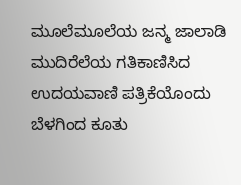ಮೂಲೆಮೂಲೆಯ ಜನ್ಮ ಜಾಲಾಡಿ
ಮುದಿರೆಲೆಯ ಗತಿಕಾಣಿಸಿದ
ಉದಯವಾಣಿ ಪತ್ರಿಕೆಯೊಂದು
ಬೆಳಗಿಂದ ಕೂತು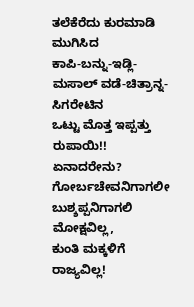ತಲೆಕೆರೆದು ಕುರಮಾಡಿ ಮುಗಿಸಿದ
ಕಾಪಿ-ಬನ್ನು-ಇಡ್ಲಿ-ಮಸಾಲ್ ವಡೆ-ಚಿತ್ರಾನ್ನ-ಸಿಗರೇಟಿನ
ಒಟ್ಟು ಮೊತ್ತ ಇಪ್ಪತ್ತು ರುಪಾಯಿ!!
ಏನಾದರೇನು?
ಗೋರ್ಬಚೇವನಿಗಾಗಲೀ
ಬುಶ್ಶಪ್ಪನಿಗಾಗಲಿ ಮೋಕ್ಷವಿಲ್ಲ,
ಕುಂತಿ ಮಕ್ಕಳಿಗೆ ರಾಜ್ಯವಿಲ್ಲ!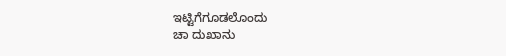ಇಟ್ಟಿಗೆಗೂಡಲೊಂದು
ಚಾ ದುಖಾನು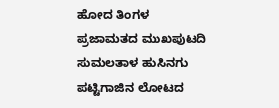ಹೋದ ತಿಂಗಳ
ಪ್ರಜಾಮತದ ಮುಖಪುಟದಿ
ಸುಮಲತಾಳ ಹುಸಿನಗು
ಪಟ್ಟಿಗಾಜಿನ ಲೋಟದ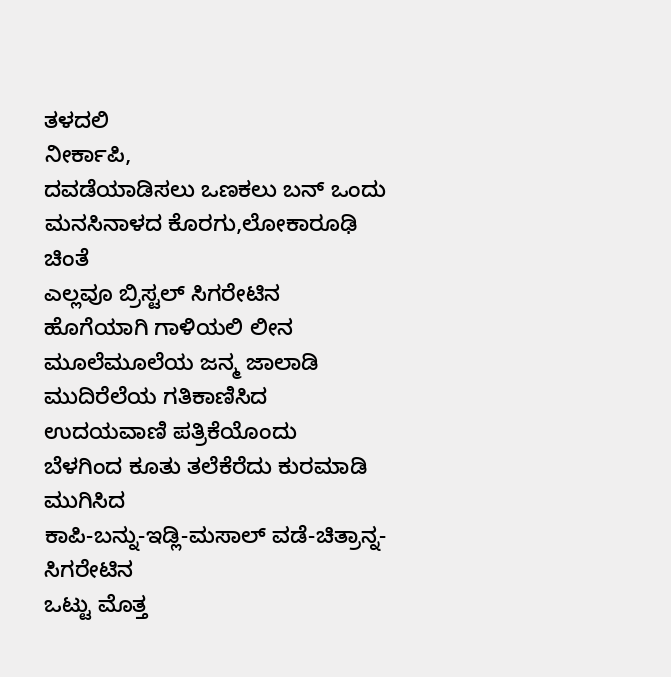ತಳದಲಿ
ನೀರ್ಕಾಪಿ,
ದವಡೆಯಾಡಿಸಲು ಒಣಕಲು ಬನ್ ಒಂದು
ಮನಸಿನಾಳದ ಕೊರಗು,ಲೋಕಾರೂಢಿ ಚಿಂತೆ
ಎಲ್ಲವೂ ಬ್ರಿಸ್ಟಲ್ ಸಿಗರೇಟಿನ
ಹೊಗೆಯಾಗಿ ಗಾಳಿಯಲಿ ಲೀನ
ಮೂಲೆಮೂಲೆಯ ಜನ್ಮ ಜಾಲಾಡಿ
ಮುದಿರೆಲೆಯ ಗತಿಕಾಣಿಸಿದ
ಉದಯವಾಣಿ ಪತ್ರಿಕೆಯೊಂದು
ಬೆಳಗಿಂದ ಕೂತು ತಲೆಕೆರೆದು ಕುರಮಾಡಿ ಮುಗಿಸಿದ
ಕಾಪಿ-ಬನ್ನು-ಇಡ್ಲಿ-ಮಸಾಲ್ ವಡೆ-ಚಿತ್ರಾನ್ನ-ಸಿಗರೇಟಿನ
ಒಟ್ಟು ಮೊತ್ತ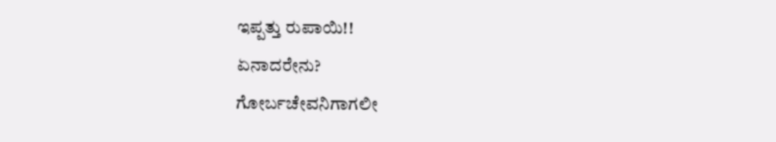ಇಪ್ಪತ್ತು ರುಪಾಯಿ!!
ಏನಾದರೇನು?
ಗೋರ್ಬಚೇವನಿಗಾಗಲೀ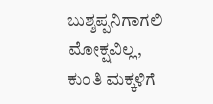ಬುಶ್ಶಪ್ಪನಿಗಾಗಲಿ ಮೋಕ್ಷವಿಲ್ಲ,
ಕುಂತಿ ಮಕ್ಕಳಿಗೆ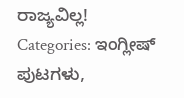ರಾಜ್ಯವಿಲ್ಲ!
Categories: ಇಂಗ್ಲೀಷ್ ಪುಟಗಳು,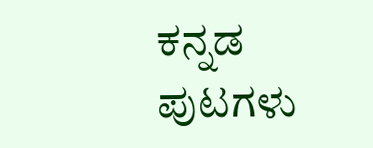ಕನ್ನಡ ಪುಟಗಳು